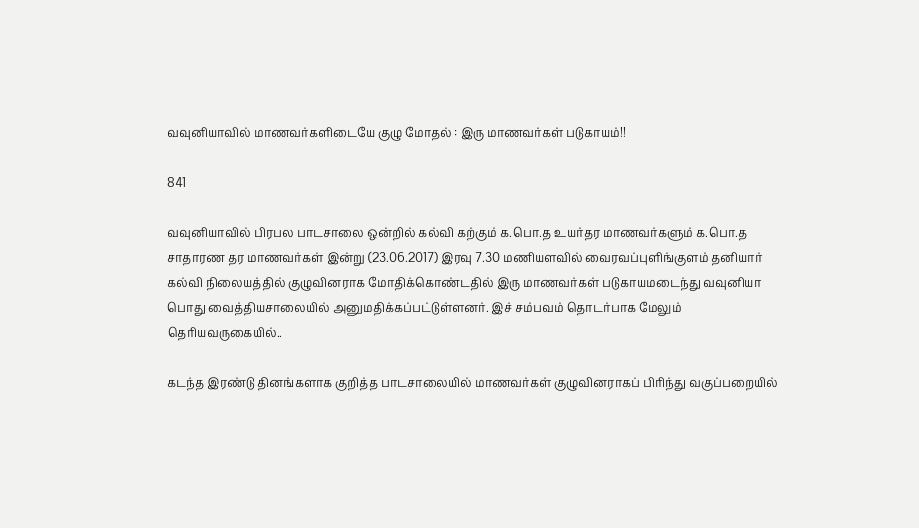வவுனியாவில் மாணவர்களிடையே குழு மோதல் : இரு மாணவர்கள் படுகாயம்!!

841

வவுனியாவில் பிரபல பாடசாலை ஒன்றில் கல்வி கற்கும் க.பொ.த உயர்தர மாணவர்களும் க.பொ.த சாதாரண தர மாணவர்கள் இன்று (23.06.2017) இரவு 7.30 மணியளவில் வைரவப்புளிங்குளம் தனியார் கல்வி நிலையத்தில் குழுவினராக மோதிக்கொண்டதில் இரு மாணவர்கள் படுகாயமடைந்து வவுனியா பொது வைத்தியசாலையில் அனுமதிக்கப்பட்டுள்ளனர். இச் சம்பவம் தொடர்பாக மேலும் தெரியவருகையில்..

கடந்த இரண்டு தினங்களாக குறித்த பாடசாலையில் மாணவர்கள் குழுவினராகப் பிரிந்து வகுப்பறையில்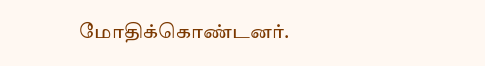மோதிக்கொண்டனர்.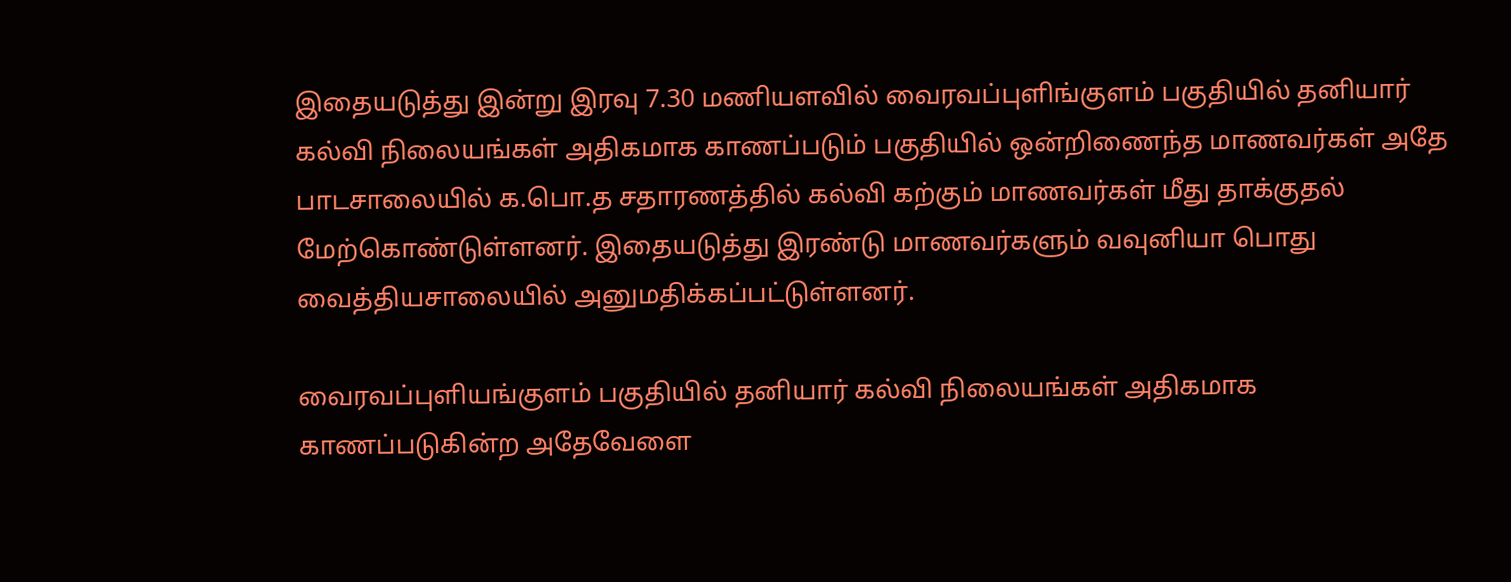இதையடுத்து இன்று இரவு 7.30 மணியளவில் வைரவப்புளிங்குளம் பகுதியில் தனியார் கல்வி நிலையங்கள் அதிகமாக காணப்படும் பகுதியில் ஒன்றிணைந்த மாணவர்கள் அதே பாடசாலையில் க.பொ.த சதாரணத்தில் கல்வி கற்கும் மாணவர்கள் மீது தாக்குதல் மேற்கொண்டுள்ளனர். இதையடுத்து இரண்டு மாணவர்களும் வவுனியா பொது வைத்தியசாலையில் அனுமதிக்கப்பட்டுள்ளனர்.

வைரவப்புளியங்குளம் பகுதியில் தனியார் கல்வி நிலையங்கள் அதிகமாக காணப்படுகின்ற அதேவேளை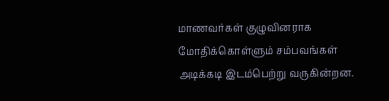மாணவர்கள் குழுவினராக மோதிக்கொள்ளும் சம்பவங்கள் அடிக்கடி இடம்பெற்று வருகின்றன.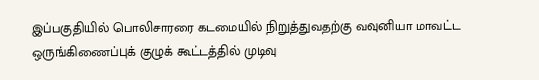இப்பகுதியில் பொலிசாரரை கடமையில் நிறுத்துவதற்கு வவுனியா மாவட்ட ஒருங்கிணைப்புக் குழுக் கூட்டத்தில் முடிவு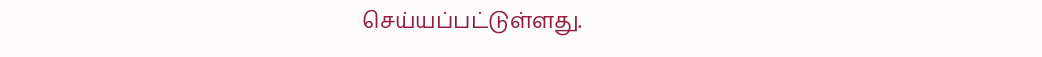செய்யப்பட்டுள்ளது.